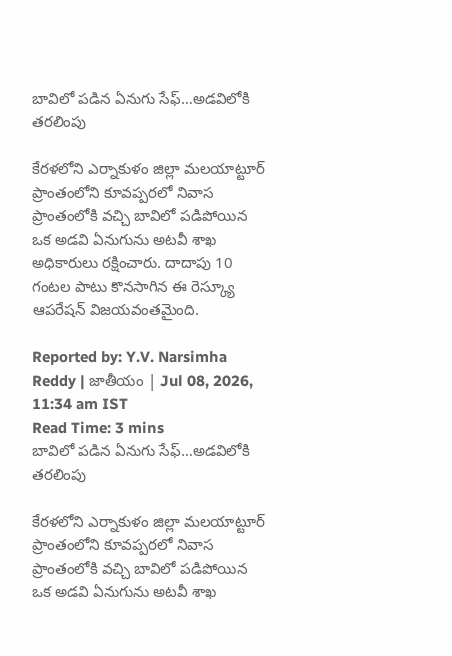బావిలో పడిన ఏనుగు సేఫ్…అడవిలోకి తరలింపు

కేరళలోని ఎర్నాకుళం జిల్లా మలయాట్టూర్ ప్రాంతంలోని కూవప్పరలో నివాస ప్రాంతంలోకి వచ్చి బావిలో పడిపోయిన ఒక అడవి ఏనుగును అటవీ శాఖ అధికారులు రక్షించారు. దాదాపు 10 గంటల పాటు కొనసాగిన ఈ రెస్క్యూ ఆపరేషన్ విజయవంతమైంది.

Reported by: Y.V. Narsimha Reddy | జాతీయం | Jul 08, 2026, 11:34 am IST
Read Time: 3 mins
బావిలో పడిన ఏనుగు సేఫ్…అడవిలోకి తరలింపు

కేరళలోని ఎర్నాకుళం జిల్లా మలయాట్టూర్ ప్రాంతంలోని కూవప్పరలో నివాస ప్రాంతంలోకి వచ్చి బావిలో పడిపోయిన ఒక అడవి ఏనుగును అటవీ శాఖ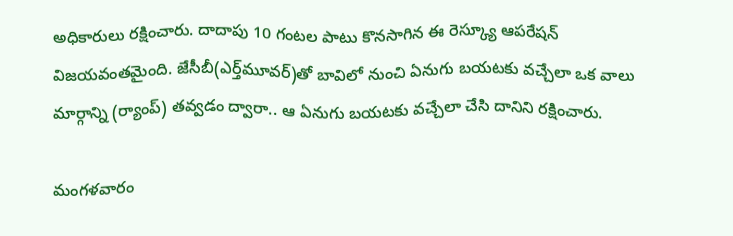అధికారులు రక్షించారు. దాదాపు 10 గంటల పాటు కొనసాగిన ఈ రెస్క్యూ ఆపరేషన్ విజయవంతమైంది. జేసీబీ(ఎర్త్‌మూవర్‌)తో బావిలో నుంచి ఏనుగు బయటకు వచ్చేలా ఒక వాలు మార్గాన్ని (ర్యాంప్) తవ్వడం ద్వారా.. ఆ ఏనుగు బయటకు వచ్చేలా చేసి దానిని రక్షించారు.

మంగళవారం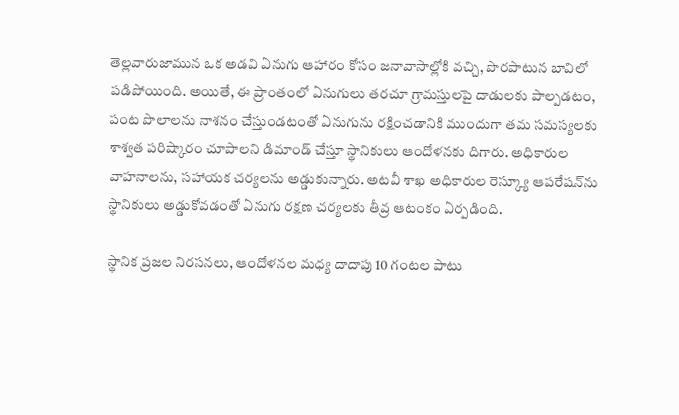తెల్లవారుజామున ఒక అడవి ఏనుగు ఆహారం కోసం జనావాసాల్లోకి వచ్చి, పొరపాటున బావిలో పడిపోయింది. అయితే, ఈ ప్రాంతంలో ఏనుగులు తరచూ గ్రామస్తులపై దాడులకు పాల్పడటం, పంట పొలాలను నాశనం చేస్తుండటంతో ఏనుగును రక్షించడానికి ముందుగా తమ సమస్యలకు శాశ్వత పరిష్కారం చూపాలని డిమాండ్ చేస్తూ స్థానికులు ఆందోళనకు దిగారు. అధికారుల వాహనాలను, సహాయక చర్యలను అడ్డుకున్నారు. అటవీ శాఖ అధికారుల రెస్క్యూ ఆపరేషన్‌ను స్థానికులు అడ్డుకోవడంతో ఏనుగు రక్షణ చర్యలకు తీవ్ర ఆటంకం ఏర్పడింది.

స్థానిక ప్రజల నిరసనలు, ఆందోళనల మధ్య దాదాపు 10 గంటల పాటు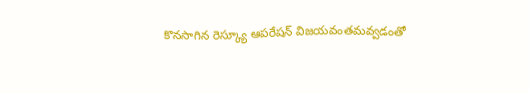కొనసాగిన రెస్క్యూ ఆపరేషన్ విజయవంతమవ్వడంతో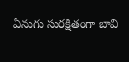ఏనుగు సురక్షితంగా బావి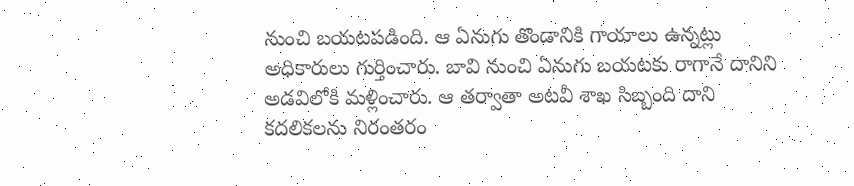నుంచి బయటపడింది. ఆ ఏనుగు తొండానికి గాయాలు ఉన్నట్లు అధికారులు గుర్తించారు. బావి నుంచి ఏనుగు బయటకు రాగానే దానిని అడవిలోకి మళ్లించారు. ఆ తర్వాతా అటవీ శాఖ సిబ్బంది దాని కదలికలను నిరంతరం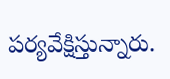పర్యవేక్షిస్తున్నారు.